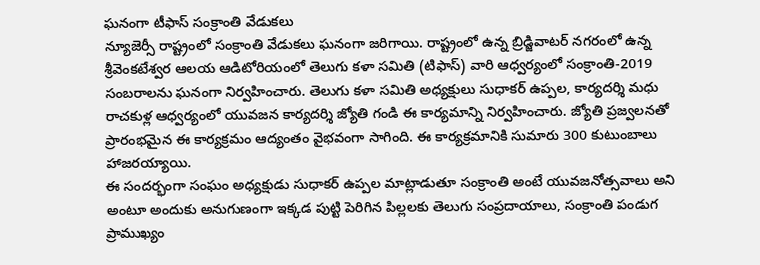ఘనంగా టీఫాస్ సంక్రాంతి వేడుకలు
న్యూజెర్సీ రాష్ట్రంలో సంక్రాంతి వేడుకలు ఘనంగా జరిగాయి. రాష్ట్రంలో ఉన్న బ్రిడ్జివాటర్ నగరంలో ఉన్న శ్రీవెంకటేశ్వర ఆలయ ఆడిటోరియంలో తెలుగు కళా సమితి (టిఫాస్) వారి ఆధ్వర్యంలో సంక్రాంతి-2019 సంబరాలను ఘనంగా నిర్వహించారు. తెలుగు కళా సమితి అధ్యక్షులు సుధాకర్ ఉప్పల, కార్యదర్శి మధు రాచకుళ్ల ఆధ్వర్యంలో యువజన కార్యదర్శి జ్యోతి గండి ఈ కార్యమాన్ని నిర్వహించారు. జ్యోతి ప్రజ్వలనతో ప్రారంభమైన ఈ కార్యక్రమం ఆద్యంతం వైభవంగా సాగింది. ఈ కార్యక్రమానికి సుమారు 300 కుటుంబాలు హాజరయ్యాయి.
ఈ సందర్భంగా సంఘం అధ్యక్షుడు సుధాకర్ ఉప్పల మాట్లాడుతూ సంక్రాంతి అంటే యువజనోత్సవాలు అని అంటూ అందుకు అనుగుణంగా ఇక్కడ పుట్టి పెరిగిన పిల్లలకు తెలుగు సంప్రదాయాలు, సంక్రాంతి పండుగ ప్రాముఖ్యం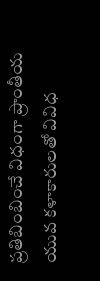ప్రతిబింబించే విధంగా ప్రాంతీయ యువ కళాకారులతో వివిధ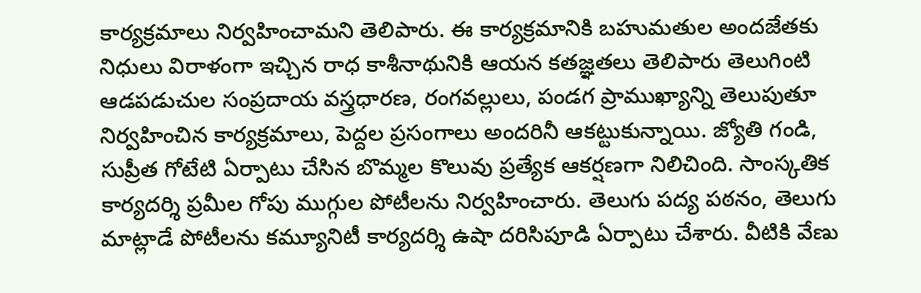కార్యక్రమాలు నిర్వహించామని తెలిపారు. ఈ కార్యక్రమానికి బహుమతుల అందజేతకు నిధులు విరాళంగా ఇచ్చిన రాధ కాశీనాథునికి ఆయన కతజ్ఞతలు తెలిపారు తెలుగింటి ఆడపడుచుల సంప్రదాయ వస్త్రధారణ, రంగవల్లులు, పండగ ప్రాముఖ్యాన్ని తెలుపుతూ నిర్వహించిన కార్యక్రమాలు, పెద్దల ప్రసంగాలు అందరినీ ఆకట్టుకున్నాయి. జ్యోతి గండి, సుప్రీత గోటేటి ఏర్పాటు చేసిన బొమ్మల కొలువు ప్రత్యేక ఆకర్షణగా నిలిచింది. సాంస్కతిక కార్యదర్శి ప్రమీల గోపు ముగ్గుల పోటీలను నిర్వహించారు. తెలుగు పద్య పఠనం, తెలుగు మాట్లాడే పోటీలను కమ్యూనిటీ కార్యదర్శి ఉషా దరిసిపూడి ఏర్పాటు చేశారు. వీటికి వేణు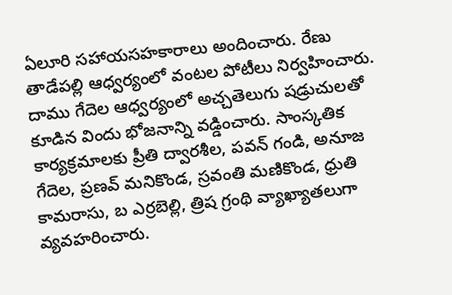ఏలూరి సహాయసహకారాలు అందించారు. రేణు తాడేపల్లి ఆధ్వర్యంలో వంటల పోటీలు నిర్వహించారు. దాము గేదెల ఆధ్వర్యంలో అచ్చతెలుగు షడ్రుచులతో కూడిన విందు భోజనాన్ని వడ్డించారు. సాంస్కతిక కార్యక్రమాలకు ప్రీతి ద్వారశీల, పవన్ గండి, అనూజ గేదెల, ప్రణవ్ మనికొండ, స్రవంతి మణికొండ, ధ్రుతి కామరాసు, బ ఎర్రబెల్లి, త్రిష గ్రంథి వ్యాఖ్యాతలుగా వ్యవహరించారు.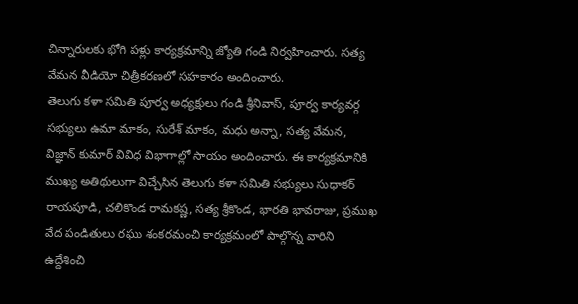చిన్నారులకు భోగి పళ్లు కార్యక్రమాన్ని జ్యోతి గండి నిర్వహించారు. సత్య వేమన వీడియో చిత్రీకరణలో సహకారం అందించారు.
తెలుగు కళా సమితి పూర్వ అధ్యక్షులు గండి శ్రీనివాస్, పూర్వ కార్యవర్గ సభ్యులు ఉమా మాకం, సురేశ్ మాకం, మధు అన్నా, సత్య వేమన, విజ్ఞాన్ కుమార్ వివిధ విభాగాల్లో సాయం అందించారు. ఈ కార్యక్రమానికి ముఖ్య అతిథులుగా విచ్చేసిన తెలుగు కళా సమితి సభ్యులు సుధాకర్ రాయపూడి, చలికొండ రామకష్ణ, సత్య శ్రీకొండ, భారతి భావరాజు, ప్రముఖ వేద పండితులు రఘు శంకరమంచి కార్యక్రమంలో పాల్గొన్న వారిని ఉద్దేశించి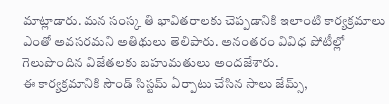మాట్లాడారు. మన సంస్క తి భావితరాలకు చెప్పడానికి ఇలాంటి కార్యక్రమాలు ఎంతో అవసరమని అతిథులు తెలిపారు. అనంతరం వివిధ పోటీల్లో గెలుపొందిన విజేతలకు బహుమతులు అందజేశారు.
ఈ కార్యక్రమానికి సౌండ్ సిస్టమ్ ఏర్పాటు చేసిన సాలు జేమ్స్,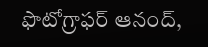ఫొటోగ్రాఫర్ ఆనంద్,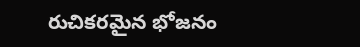రుచికరమైన భోజనం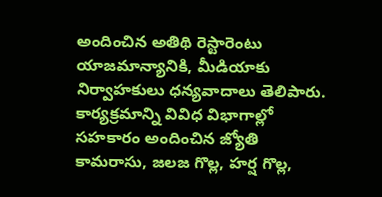అందించిన అతిథి రెస్టారెంటు యాజమాన్యానికి, మీడియాకు నిర్వాహకులు ధన్యవాదాలు తెలిపారు. కార్యక్రమాన్ని వివిధ విభాగాల్లో సహకారం అందించిన జ్యోతి కామరాసు, జలజ గొల్ల, హర్ష గొల్ల,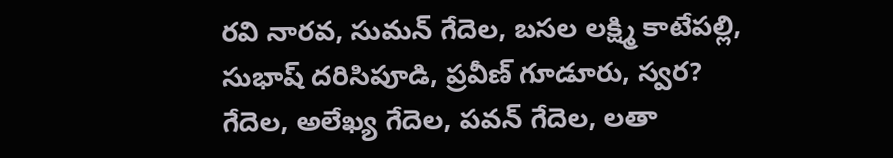రవి నారవ, సుమన్ గేదెల, బసల లక్ష్మి కాటేపల్లి, సుభాష్ దరిసిపూడి, ప్రవీణ్ గూడూరు, స్వర? గేదెల, అలేఖ్య గేదెల, పవన్ గేదెల, లతా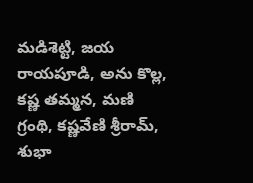మడిశెట్టి, జయ రాయపూడి, అను కొల్ల, కష్ణ తమ్మన, మణి గ్రంథి, కష్ణవేణి శ్రీరామ్, శుభా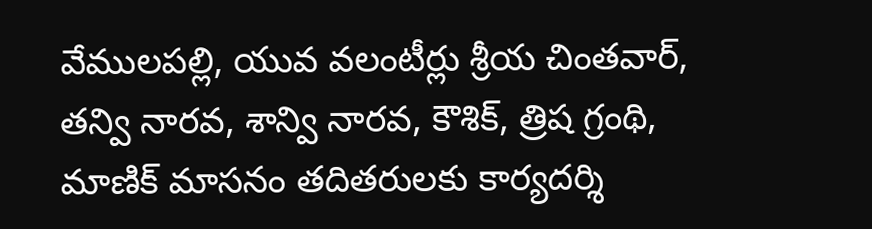వేములపల్లి, యువ వలంటీర్లు శ్రీయ చింతవార్, తన్వి నారవ, శాన్వి నారవ, కౌశిక్, త్రిష గ్రంథి, మాణిక్ మాసనం తదితరులకు కార్యదర్శి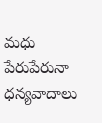మధు పేరుపేరునా ధన్యవాదాలు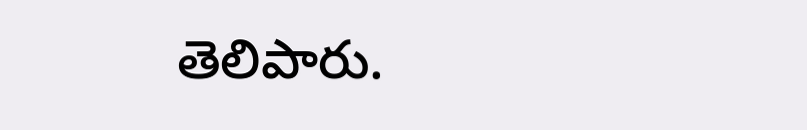తెలిపారు.